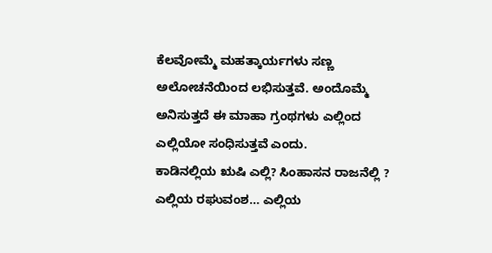ಕೆಲವೋಮ್ಮೆ ಮಹತ್ಕಾರ್ಯಗಳು ಸಣ್ಣ ಅಲೋಚನೆಯಿಂದ ಲಭಿಸುತ್ತವೆ. ಅಂದೊಮ್ಮೆ ಅನಿಸುತ್ತದೆ ಈ ಮಾಹಾ ಗ್ರಂಥಗಳು ಎಲ್ಲಿಂದ ಎಲ್ಲಿಯೋ ಸಂಧಿಸುತ್ತವೆ ಎಂದು.
ಕಾಡಿನಲ್ಲಿಯ ಋಷಿ ಎಲ್ಲಿ? ಸಿಂಹಾಸನ ರಾಜನೆಲ್ಲಿ ? ಎಲ್ಲಿಯ ರಘುವಂಶ… ಎಲ್ಲಿಯ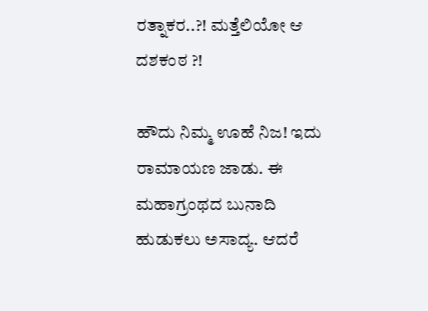ರತ್ನಾಕರ..?! ಮತ್ತೆಲಿಯೋ ಆ ದಶಕಂಠ ?!

ಹೌದು ನಿಮ್ಮ ಊಹೆ ನಿಜ! ಇದು ರಾಮಾಯಣ ಜಾಡು. ಈ ಮಹಾಗ್ರಂಥದ ಬುನಾದಿ ಹುಡುಕಲು ಅಸಾದ್ಯ. ಆದರೆ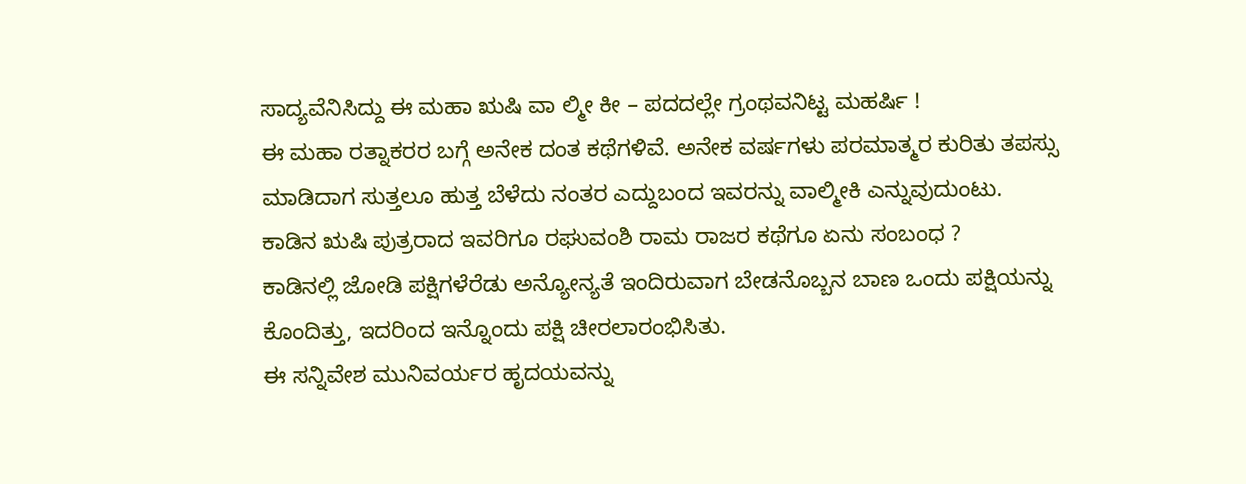ಸಾದ್ಯವೆನಿಸಿದ್ದು ಈ ಮಹಾ ಋಷಿ ವಾ ಲ್ಮೀ ಕೀ – ಪದದಲ್ಲೇ ಗ್ರಂಥವನಿಟ್ಟ ಮಹರ್ಷಿ !
ಈ ಮಹಾ ರತ್ನಾಕರರ ಬಗ್ಗೆ ಅನೇಕ ದಂತ ಕಥೆಗಳಿವೆ. ಅನೇಕ ವರ್ಷಗಳು ಪರಮಾತ್ಮರ ಕುರಿತು ತಪಸ್ಸು ಮಾಡಿದಾಗ ಸುತ್ತಲೂ ಹುತ್ತ ಬೆಳೆದು ನಂತರ ಎದ್ದುಬಂದ ಇವರನ್ನು ವಾಲ್ಮೀಕಿ ಎನ್ನುವುದುಂಟು.
ಕಾಡಿನ ಋಷಿ ಪುತ್ರರಾದ ಇವರಿಗೂ ರಘುವಂಶಿ ರಾಮ ರಾಜರ ಕಥೆಗೂ ಏನು ಸಂಬಂಧ ?
ಕಾಡಿನಲ್ಲಿ ಜೋಡಿ ಪಕ್ಷಿಗಳೆರೆಡು ಅನ್ಯೋನ್ಯತೆ ಇಂದಿರುವಾಗ ಬೇಡನೊಬ್ಬನ ಬಾಣ ಒಂದು ಪಕ್ಷಿಯನ್ನು ಕೊಂದಿತ್ತು, ಇದರಿಂದ ಇನ್ನೊಂದು ಪಕ್ಷಿ ಚೀರಲಾರಂಭಿಸಿತು.
ಈ ಸನ್ನಿವೇಶ ಮುನಿವರ್ಯರ ಹೃದಯವನ್ನು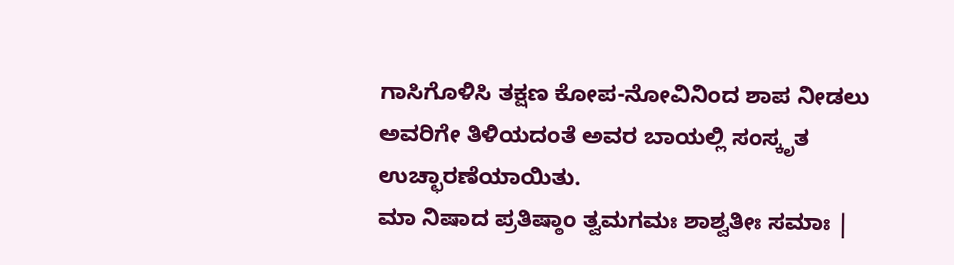ಗಾಸಿಗೊಳಿಸಿ ತಕ್ಷಣ ಕೋಪ-ನೋವಿನಿಂದ ಶಾಪ ನೀಡಲು ಅವರಿಗೇ ತಿಳಿಯದಂತೆ ಅವರ ಬಾಯಲ್ಲಿ ಸಂಸ್ಕೃತ ಉಚ್ಛಾರಣೆಯಾಯಿತು.
ಮಾ ನಿಷಾದ ಪ್ರತಿಷ್ಠಾಂ ತ್ವಮಗಮಃ ಶಾಶ್ವತೀಃ ಸಮಾಃ |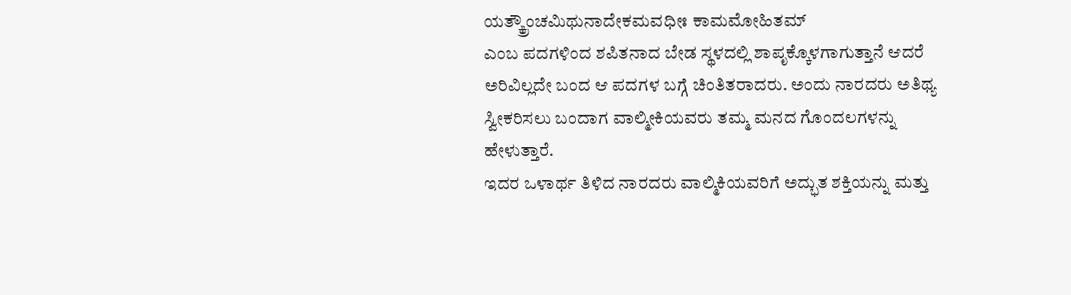ಯತ್ಕ್ಕ್ರೌಂಚಮಿಥುನಾದೇಕಮವಧೀಃ ಕಾಮಮೋಹಿತಮ್
ಎಂಬ ಪದಗಳಿಂದ ಶಪಿತನಾದ ಬೇಡ ಸ್ಥಳದಲ್ಲಿ ಶಾಪೃಕ್ಕೊಳಗಾಗುತ್ತಾನೆ ಆದರೆ ಅರಿವಿಲ್ಲದೇ ಬಂದ ಆ ಪದಗಳ ಬಗ್ಗೆ ಚಿಂತಿತರಾದರು. ಅಂದು ನಾರದರು ಅತಿಥ್ಯ ಸ್ವೀಕರಿಸಲು ಬಂದಾಗ ವಾಲ್ಮೀಕಿಯವರು ತಮ್ಮ ಮನದ ಗೊಂದಲಗಳನ್ನು ಹೇಳುತ್ತಾರೆ.
ಇದರ ಒಳಾರ್ಥ ತಿಳಿದ ನಾರದರು ವಾಲ್ಮಿಕಿಯವರಿಗೆ ಅದ್ಭುತ ಶಕ್ತಿಯನ್ನು ಮತ್ತು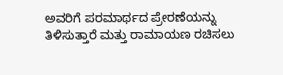ಅವರಿಗೆ ಪರಮಾರ್ಥದ ಪ್ರೇರಣೆಯನ್ನು ತಿಳಿಸುತ್ತಾರೆ ಮತ್ತು ರಾಮಾಯಣ ರಚಿಸಲು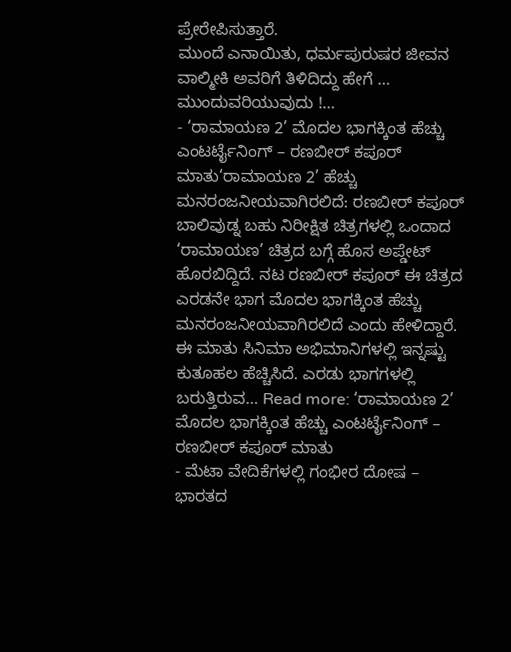ಪ್ರೇರೇಪಿಸುತ್ತಾರೆ.
ಮುಂದೆ ಎನಾಯಿತು, ಧರ್ಮಪುರುಷರ ಜೀವನ ವಾಲ್ಮೀಕಿ ಅವರಿಗೆ ತಿಳಿದಿದ್ದು ಹೇಗೆ … ಮುಂದುವರಿಯುವುದು !…
- ‘ರಾಮಾಯಣ 2’ ಮೊದಲ ಭಾಗಕ್ಕಿಂತ ಹೆಚ್ಚು ಎಂಟರ್ಟೈನಿಂಗ್ – ರಣಬೀರ್ ಕಪೂರ್ ಮಾತು‘ರಾಮಾಯಣ 2’ ಹೆಚ್ಚು ಮನರಂಜನೀಯವಾಗಿರಲಿದೆ: ರಣಬೀರ್ ಕಪೂರ್ ಬಾಲಿವುಡ್ನ ಬಹು ನಿರೀಕ್ಷಿತ ಚಿತ್ರಗಳಲ್ಲಿ ಒಂದಾದ ‘ರಾಮಾಯಣ’ ಚಿತ್ರದ ಬಗ್ಗೆ ಹೊಸ ಅಪ್ಡೇಟ್ ಹೊರಬಿದ್ದಿದೆ. ನಟ ರಣಬೀರ್ ಕಪೂರ್ ಈ ಚಿತ್ರದ ಎರಡನೇ ಭಾಗ ಮೊದಲ ಭಾಗಕ್ಕಿಂತ ಹೆಚ್ಚು ಮನರಂಜನೀಯವಾಗಿರಲಿದೆ ಎಂದು ಹೇಳಿದ್ದಾರೆ. ಈ ಮಾತು ಸಿನಿಮಾ ಅಭಿಮಾನಿಗಳಲ್ಲಿ ಇನ್ನಷ್ಟು ಕುತೂಹಲ ಹೆಚ್ಚಿಸಿದೆ. ಎರಡು ಭಾಗಗಳಲ್ಲಿ ಬರುತ್ತಿರುವ… Read more: ‘ರಾಮಾಯಣ 2’ ಮೊದಲ ಭಾಗಕ್ಕಿಂತ ಹೆಚ್ಚು ಎಂಟರ್ಟೈನಿಂಗ್ – ರಣಬೀರ್ ಕಪೂರ್ ಮಾತು
- ಮೆಟಾ ವೇದಿಕೆಗಳಲ್ಲಿ ಗಂಭೀರ ದೋಷ – ಭಾರತದ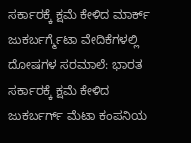ಸರ್ಕಾರಕ್ಕೆ ಕ್ಷಮೆ ಕೇಳಿದ ಮಾರ್ಕ್ ಜುಕರ್ಬರ್ಗ್ಮೆಟಾ ವೇದಿಕೆಗಳಲ್ಲಿ ದೋಷಗಳ ಸರಮಾಲೆ: ಭಾರತ ಸರ್ಕಾರಕ್ಕೆ ಕ್ಷಮೆ ಕೇಳಿದ ಜುಕರ್ಬರ್ಗ್ ಮೆಟಾ ಕಂಪನಿಯ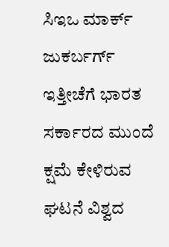ಸಿಇಒ ಮಾರ್ಕ್ ಜುಕರ್ಬರ್ಗ್ ಇತ್ತೀಚೆಗೆ ಭಾರತ ಸರ್ಕಾರದ ಮುಂದೆ ಕ್ಷಮೆ ಕೇಳಿರುವ ಘಟನೆ ವಿಶ್ವದ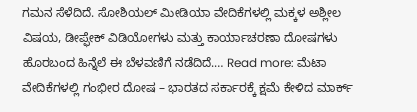ಗಮನ ಸೆಳೆದಿದೆ. ಸೋಶಿಯಲ್ ಮೀಡಿಯಾ ವೇದಿಕೆಗಳಲ್ಲಿ ಮಕ್ಕಳ ಅಶ್ಲೀಲ ವಿಷಯ, ಡೀಪ್ಫೇಕ್ ವಿಡಿಯೋಗಳು ಮತ್ತು ಕಾರ್ಯಾಚರಣಾ ದೋಷಗಳು ಹೊರಬಂದ ಹಿನ್ನೆಲೆ ಈ ಬೆಳವಣಿಗೆ ನಡೆದಿದೆ.… Read more: ಮೆಟಾ ವೇದಿಕೆಗಳಲ್ಲಿ ಗಂಭೀರ ದೋಷ – ಭಾರತದ ಸರ್ಕಾರಕ್ಕೆ ಕ್ಷಮೆ ಕೇಳಿದ ಮಾರ್ಕ್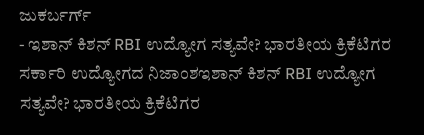ಜುಕರ್ಬರ್ಗ್
- ಇಶಾನ್ ಕಿಶನ್ RBI ಉದ್ಯೋಗ ಸತ್ಯವೇ? ಭಾರತೀಯ ಕ್ರಿಕೆಟಿಗರ ಸರ್ಕಾರಿ ಉದ್ಯೋಗದ ನಿಜಾಂಶಇಶಾನ್ ಕಿಶನ್ RBI ಉದ್ಯೋಗ ಸತ್ಯವೇ? ಭಾರತೀಯ ಕ್ರಿಕೆಟಿಗರ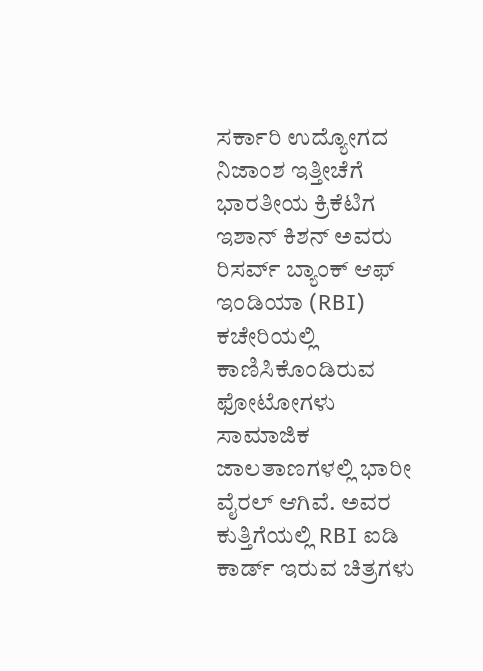ಸರ್ಕಾರಿ ಉದ್ಯೋಗದ ನಿಜಾಂಶ ಇತ್ತೀಚೆಗೆ ಭಾರತೀಯ ಕ್ರಿಕೆಟಿಗ ಇಶಾನ್ ಕಿಶನ್ ಅವರು ರಿಸರ್ವ್ ಬ್ಯಾಂಕ್ ಆಫ್ ಇಂಡಿಯಾ (RBI) ಕಚೇರಿಯಲ್ಲಿ ಕಾಣಿಸಿಕೊಂಡಿರುವ ಫೋಟೋಗಳು ಸಾಮಾಜಿಕ ಜಾಲತಾಣಗಳಲ್ಲಿ ಭಾರೀ ವೈರಲ್ ಆಗಿವೆ. ಅವರ ಕುತ್ತಿಗೆಯಲ್ಲಿ RBI ಐಡಿ ಕಾರ್ಡ್ ಇರುವ ಚಿತ್ರಗಳು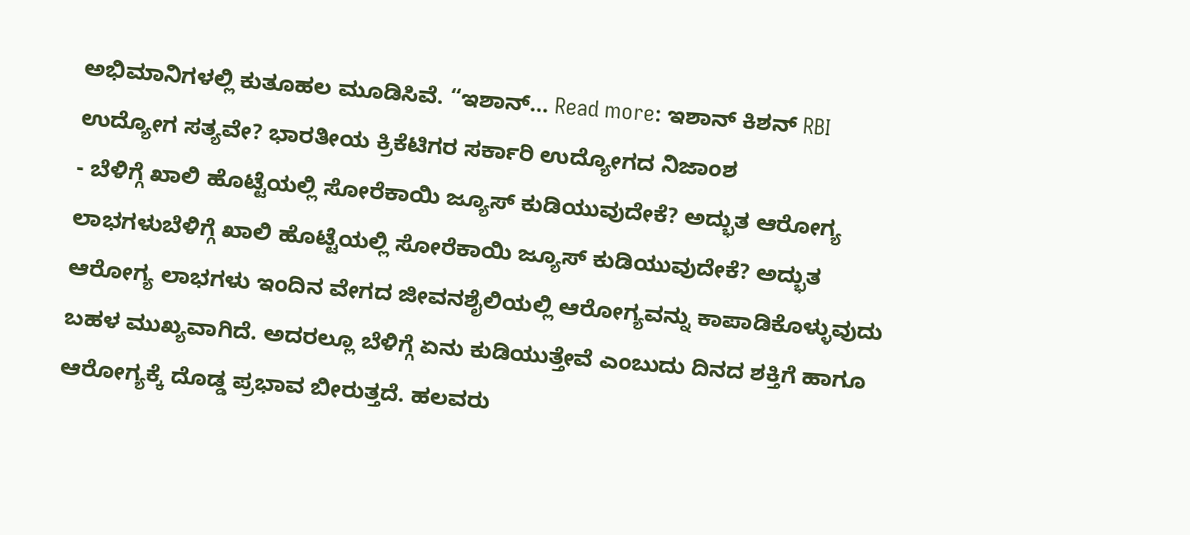ಅಭಿಮಾನಿಗಳಲ್ಲಿ ಕುತೂಹಲ ಮೂಡಿಸಿವೆ. “ಇಶಾನ್… Read more: ಇಶಾನ್ ಕಿಶನ್ RBI ಉದ್ಯೋಗ ಸತ್ಯವೇ? ಭಾರತೀಯ ಕ್ರಿಕೆಟಿಗರ ಸರ್ಕಾರಿ ಉದ್ಯೋಗದ ನಿಜಾಂಶ
- ಬೆಳಿಗ್ಗೆ ಖಾಲಿ ಹೊಟ್ಟೆಯಲ್ಲಿ ಸೋರೆಕಾಯಿ ಜ್ಯೂಸ್ ಕುಡಿಯುವುದೇಕೆ? ಅದ್ಭುತ ಆರೋಗ್ಯ ಲಾಭಗಳುಬೆಳಿಗ್ಗೆ ಖಾಲಿ ಹೊಟ್ಟೆಯಲ್ಲಿ ಸೋರೆಕಾಯಿ ಜ್ಯೂಸ್ ಕುಡಿಯುವುದೇಕೆ? ಅದ್ಭುತ ಆರೋಗ್ಯ ಲಾಭಗಳು ಇಂದಿನ ವೇಗದ ಜೀವನಶೈಲಿಯಲ್ಲಿ ಆರೋಗ್ಯವನ್ನು ಕಾಪಾಡಿಕೊಳ್ಳುವುದು ಬಹಳ ಮುಖ್ಯವಾಗಿದೆ. ಅದರಲ್ಲೂ ಬೆಳಿಗ್ಗೆ ಏನು ಕುಡಿಯುತ್ತೇವೆ ಎಂಬುದು ದಿನದ ಶಕ್ತಿಗೆ ಹಾಗೂ ಆರೋಗ್ಯಕ್ಕೆ ದೊಡ್ಡ ಪ್ರಭಾವ ಬೀರುತ್ತದೆ. ಹಲವರು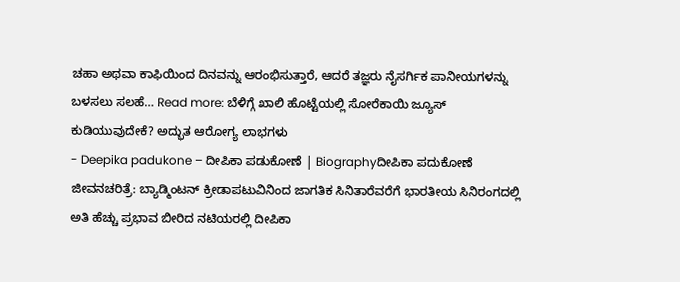ಚಹಾ ಅಥವಾ ಕಾಫಿಯಿಂದ ದಿನವನ್ನು ಆರಂಭಿಸುತ್ತಾರೆ, ಆದರೆ ತಜ್ಞರು ನೈಸರ್ಗಿಕ ಪಾನೀಯಗಳನ್ನು ಬಳಸಲು ಸಲಹೆ… Read more: ಬೆಳಿಗ್ಗೆ ಖಾಲಿ ಹೊಟ್ಟೆಯಲ್ಲಿ ಸೋರೆಕಾಯಿ ಜ್ಯೂಸ್ ಕುಡಿಯುವುದೇಕೆ? ಅದ್ಭುತ ಆರೋಗ್ಯ ಲಾಭಗಳು
- Deepika padukone – ದೀಪಿಕಾ ಪಡುಕೋಣೆ | Biographyದೀಪಿಕಾ ಪದುಕೋಣೆ ಜೀವನಚರಿತ್ರೆ: ಬ್ಯಾಡ್ಮಿಂಟನ್ ಕ್ರೀಡಾಪಟುವಿನಿಂದ ಜಾಗತಿಕ ಸಿನಿತಾರೆವರೆಗೆ ಭಾರತೀಯ ಸಿನಿರಂಗದಲ್ಲಿ ಅತಿ ಹೆಚ್ಚು ಪ್ರಭಾವ ಬೀರಿದ ನಟಿಯರಲ್ಲಿ ದೀಪಿಕಾ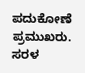ಪದುಕೋಣೆ ಪ್ರಮುಖರು. ಸರಳ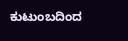ಕುಟುಂಬದಿಂದ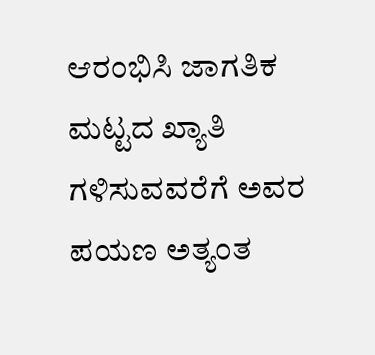ಆರಂಭಿಸಿ ಜಾಗತಿಕ ಮಟ್ಟದ ಖ್ಯಾತಿ ಗಳಿಸುವವರೆಗೆ ಅವರ ಪಯಣ ಅತ್ಯಂತ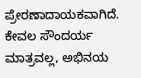ಪ್ರೇರಣಾದಾಯಕವಾಗಿದೆ. ಕೇವಲ ಸೌಂದರ್ಯ ಮಾತ್ರವಲ್ಲ, ಅಭಿನಯ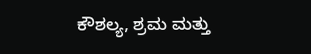ಕೌಶಲ್ಯ, ಶ್ರಮ ಮತ್ತು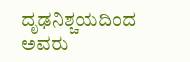ದೃಢನಿಶ್ಚಯದಿಂದ ಅವರು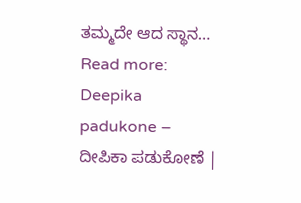ತಮ್ಮದೇ ಆದ ಸ್ಥಾನ… Read more: Deepika padukone – ದೀಪಿಕಾ ಪಡುಕೋಣೆ |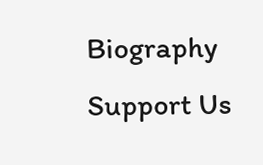Biography
Support Us